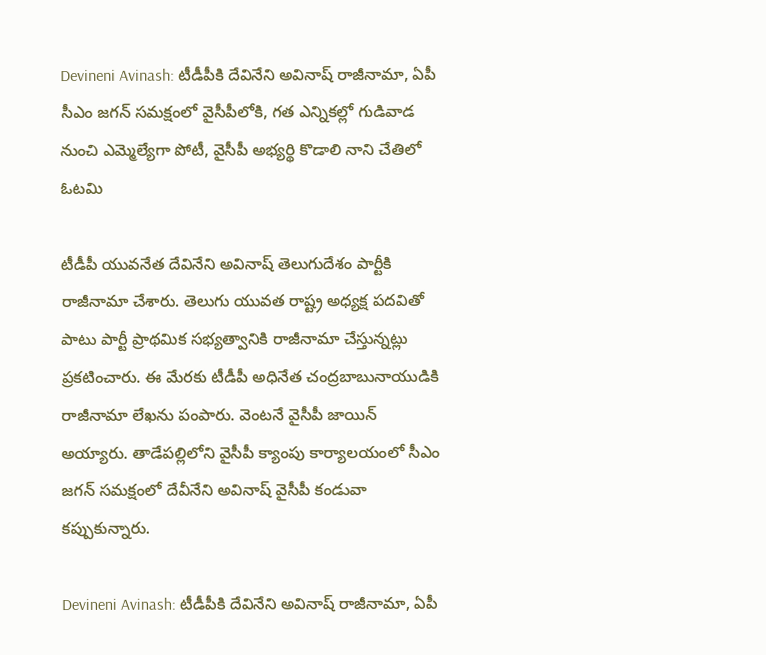Devineni Avinash: టీడీపీకి దేవినేని అవినాష్ రాజీనామా, ఏపీ సీఎం జగన్ సమక్షంలో వైసీపీలోకి, గత ఎన్నికల్లో గుడివాడ నుంచి ఎమ్మెల్యేగా పోటీ, వైసీపీ అభ్యర్థి కొడాలి నాని చేతిలో ఓటమి

టీడీపీ యువనేత దేవినేని అవినాష్ తెలుగుదేశం పార్టీకి రాజీనామా చేశారు. తెలుగు యువత రాష్ట్ర అధ్యక్ష పదవితో పాటు పార్టీ ప్రాథమిక సభ్యత్వానికి రాజీనామా చేస్తున్నట్లు ప్రకటించారు. ఈ మేరకు టీడీపీ అధినేత చంద్రబాబునాయుడికి రాజీనామా లేఖను పంపారు. వెంటనే వైసీపీ జాయిన్ అయ్యారు. తాడేపల్లిలోని వైసీపీ క్యాంపు కార్యాలయంలో సీఎం జగన్ సమక్షంలో దేవీనేని అవినాష్ వైసీపీ కండువా కప్పుకున్నారు.

Devineni Avinash: టీడీపీకి దేవినేని అవినాష్ రాజీనామా, ఏపీ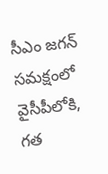సీఎం జగన్ సమక్షంలో వైసీపీలోకి, గత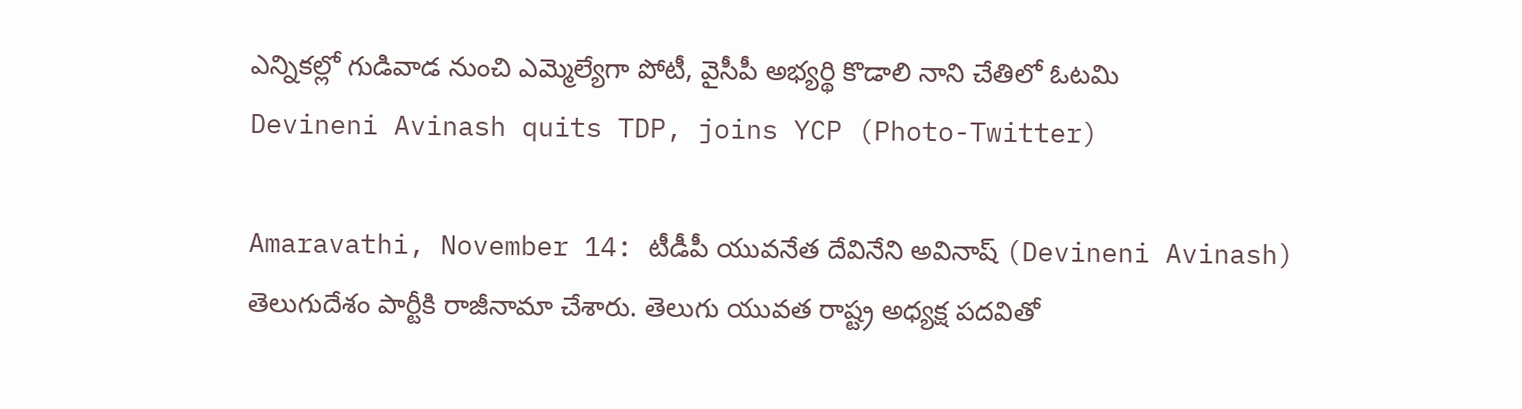ఎన్నికల్లో గుడివాడ నుంచి ఎమ్మెల్యేగా పోటీ, వైసీపీ అభ్యర్థి కొడాలి నాని చేతిలో ఓటమి
Devineni Avinash quits TDP, joins YCP (Photo-Twitter)

Amaravathi, November 14: టీడీపీ యువనేత దేవినేని అవినాష్ (Devineni Avinash) తెలుగుదేశం పార్టీకి రాజీనామా చేశారు. తెలుగు యువత రాష్ట్ర అధ్యక్ష పదవితో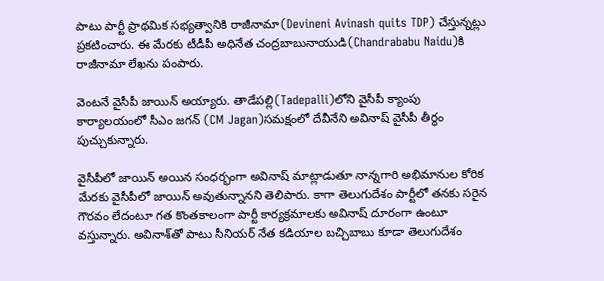పాటు పార్టీ ప్రాథమిక సభ్యత్వానికి రాజీనామా(Devineni Avinash quits TDP) చేస్తున్నట్లు ప్రకటించారు. ఈ మేరకు టీడీపీ అధినేత చంద్రబాబునాయుడి(Chandrababu Naidu)కి రాజీనామా లేఖను పంపారు.

వెంటనే వైసీపీ జాయిన్ అయ్యారు. తాడేపల్లి(Tadepalli)లోని వైసీపీ క్యాంపు కార్యాలయంలో సీఎం జగన్ (CM Jagan)సమక్షంలో దేవీనేని అవినాష్ వైసీపీ తీర్థం పుచ్చుకున్నారు.

వైసీపీలో జాయిన్ అయిన సంధర్భంగా అవినాష్ మాట్లాడుతూ నాన్నగారి అభిమానుల కోరిక మేరకు వైసీపీలో జాయిన్ అవుతున్నానని తెలిపారు. కాగా తెలుగుదేశం పార్టీలో తనకు సరైన గౌరవం లేదంటూ గత కొంతకాలంగా పార్టీ కార్యక్రమాలకు అవినాష్ దూరంగా ఉంటూ వస్తున్నారు. అవినాశ్‌తో పాటు సీనియర్ నేత కడియాల బచ్చిబాబు కూడా తెలుగుదేశం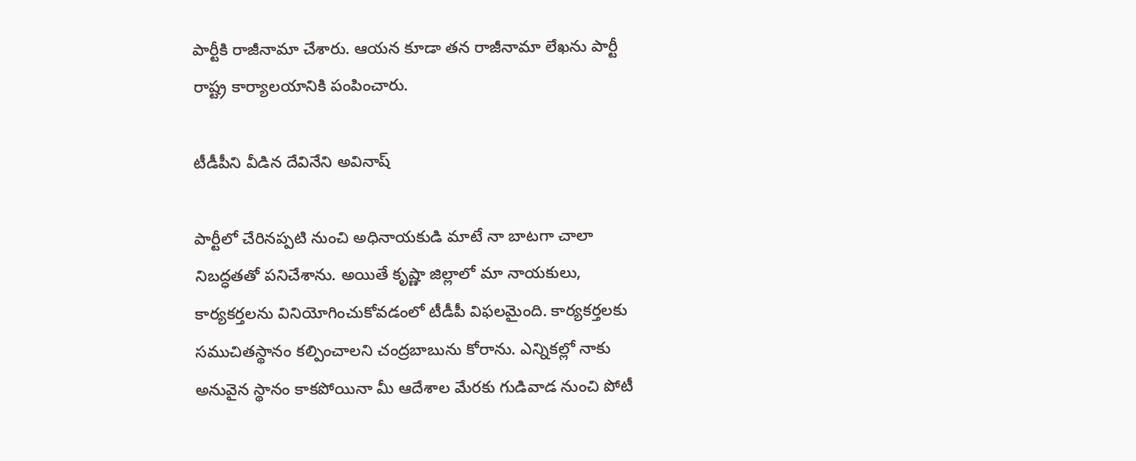పార్టీకి రాజీనామా చేశారు. ఆయన కూడా తన రాజీనామా లేఖను పార్టీ రాష్ట్ర కార్యాలయానికి పంపించారు.

టీడీపీని వీడిన దేవినేని అవినాష్

పార్టీలో చేరినప్పటి నుంచి అధినాయకుడి మాటే నా బాటగా చాలా నిబద్ధతతో పనిచేశాను. అయితే కృష్ణా జిల్లాలో మా నాయకులు, కార్యకర్తలను వినియోగించుకోవడంలో టీడీపీ విఫలమైంది. కార్యకర్తలకు సముచితస్థానం కల్పించాలని చంద్రబాబును కోరాను. ఎన్నికల్లో నాకు అనువైన స్థానం కాకపోయినా మీ ఆదేశాల మేరకు గుడివాడ నుంచి పోటీ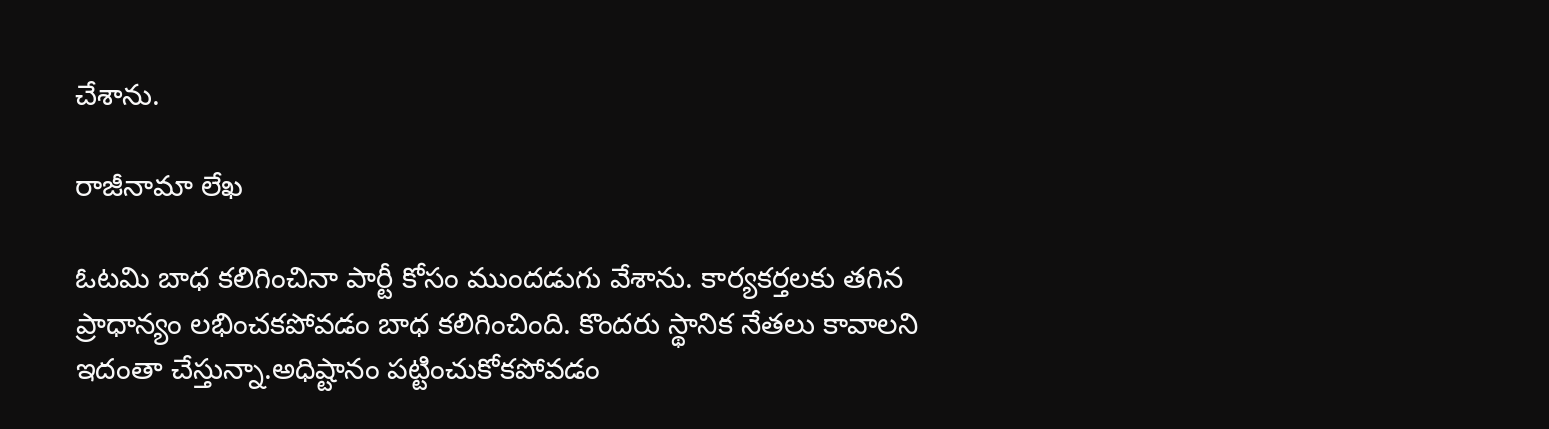చేశాను.

రాజీనామా లేఖ

ఓటమి బాధ కలిగించినా పార్టీ కోసం ముందడుగు వేశాను. కార్యకర్తలకు తగిన ప్రాధాన్యం లభించకపోవడం బాధ కలిగించింది. కొందరు స్థానిక నేతలు కావాలని ఇదంతా చేస్తున్నా.అధిష్టానం పట్టించుకోకపోవడం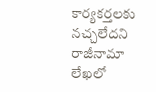కార్యకర్తలకు నచ్చలేదని రాజీనామా లేఖలో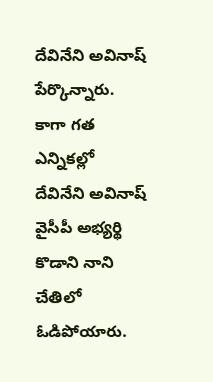దేవినేని అవినాష్‌ పేర్కొన్నారు. కాగా గత ఎన్నికల్లో దేవినేని అవినాష్ వైసీపీ అభ్యర్థి కొడాని నాని చేతిలో ఓడిపోయారు.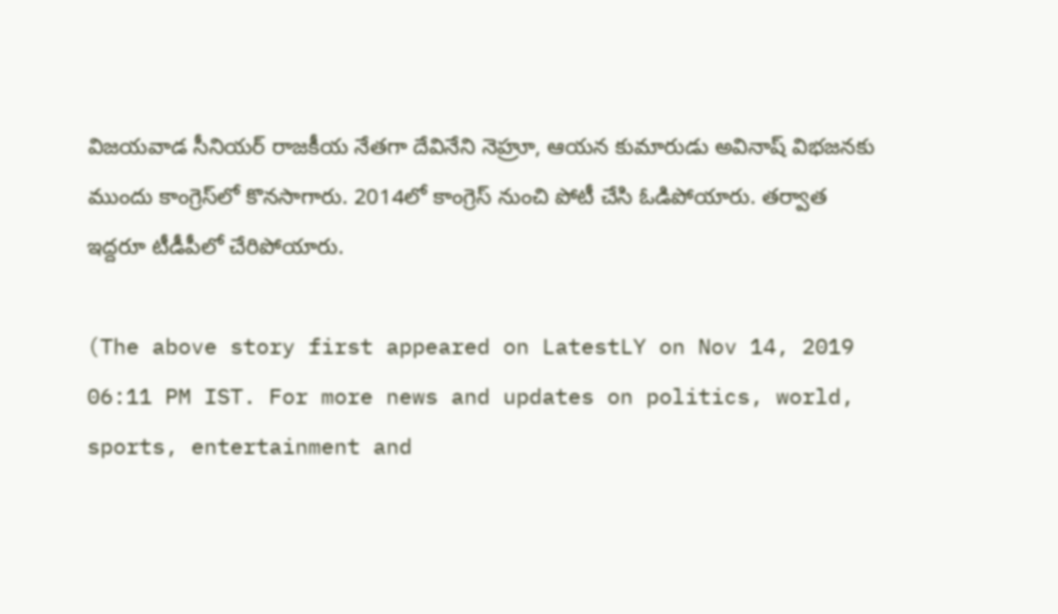విజయవాడ సీనియర్ రాజకీయ నేతగా దేవినేని నెహ్రూ, ఆయన కుమారుడు అవినాష్ విభజనకు ముందు కాంగ్రెస్‌లో కొనసాగారు. 2014లో కాంగ్రెస్ నుంచి పోటీ చేసి ఓడిపోయారు. తర్వాత ఇద్దరూ టీడీపీలో చేరిపోయారు.

(The above story first appeared on LatestLY on Nov 14, 2019 06:11 PM IST. For more news and updates on politics, world, sports, entertainment and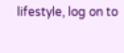lifestyle, log on to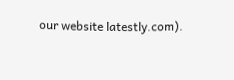our website latestly.com).